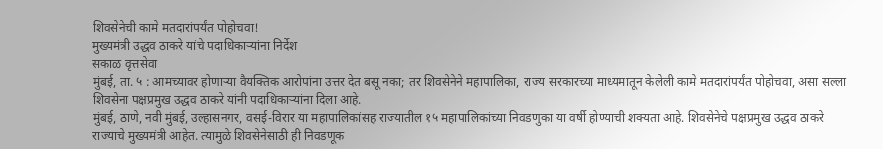शिवसेनेची कामे मतदारांपर्यंत पोहोचवा!
मुख्यमंत्री उद्धव ठाकरे यांचे पदाधिकाऱ्यांना निर्देश
सकाळ वृत्तसेवा
मुंबई, ता. ५ : आमच्यावर होणाऱ्या वैयक्तिक आरोपांना उत्तर देत बसू नका; तर शिवसेनेने महापालिका, राज्य सरकारच्या माध्यमातून केलेली कामे मतदारांपर्यंत पोहोचवा, असा सल्ला शिवसेना पक्षप्रमुख उद्धव ठाकरे यांनी पदाधिकाऱ्यांना दिला आहे.
मुंबई, ठाणे, नवी मुंबई, उल्हासनगर, वसई-विरार या महापालिकांसह राज्यातील १५ महापालिकांच्या निवडणुका या वर्षी होण्याची शक्यता आहे. शिवसेनेचे पक्षप्रमुख उद्धव ठाकरे राज्याचे मुख्यमंत्री आहेत. त्यामुळे शिवसेनेसाठी ही निवडणूक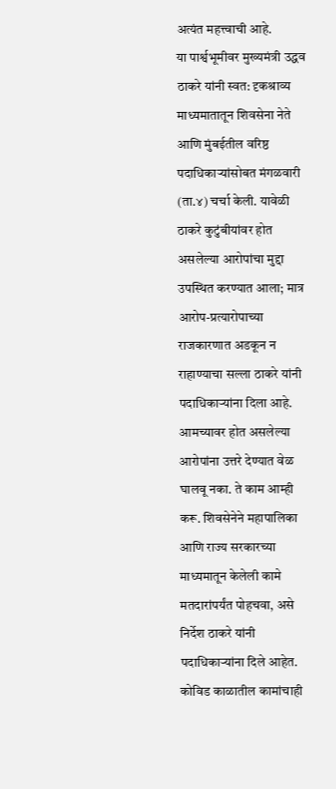अत्यंत महत्त्वाची आहे.
या पार्श्वभूमीवर मुख्यमंत्री उद्धव ठाकरे यांनी स्वत: दृकश्राव्य माध्यमातातून शिवसेना नेते आणि मुंबईतील वरिष्ठ पदाधिकाऱ्यांसोबत मंगळवारी (ता.४) चर्चा केली. यावेळी ठाकरे कुटुंबीयांवर होत असलेल्या आरोपांचा मुद्दा उपस्थित करण्यात आला; मात्र आरोप-प्रत्यारोपाच्या राजकारणात अडकून न राहाण्याचा सल्ला ठाकरे यांनी पदाधिकाऱ्यांना दिला आहे. आमच्यावर होत असलेल्या आरोपांना उत्तरे देण्यात वेळ घालवू नका. ते काम आम्ही करू. शिवसेनेने महापालिका आणि राज्य सरकारच्या माध्यमातून केलेली कामे मतदारांपर्यंत पोहचवा, असे निर्देश ठाकरे यांनी पदाधिकाऱ्यांना दिले आहेत. कोविड काळातील कामांचाही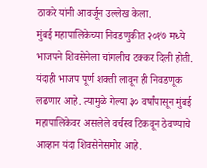ठाकरे यांनी आवर्जून उल्लेख केला.
मुंबई महापालिकेच्या निवडणुकीत २०१७ मध्ये भाजपने शिवसेनेला चांगलीच टक्कर दिली होती. यंदाही भाजप पूर्ण शक्ती लावून ही निवडणूक लढणार आहे. त्यामुळे गेल्या ३० वर्षांपासून मुंबई महापालिकेवर असलेले वर्चस्व टिकवून ठेवण्याचे आव्हान यंदा शिवसेनेसमोर आहे.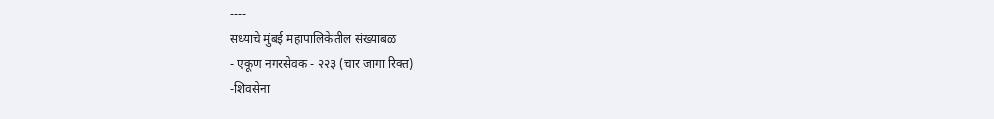----
सध्याचे मुंबई महापालिकेतील संख्याबळ
- एकूण नगरसेवक - २२३ (चार जागा रिक्त)
-शिवसेना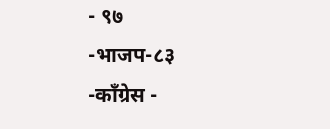- ९७
-भाजप-८३
-कॉंग्रेस -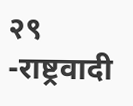२९
-राष्ट्रवादी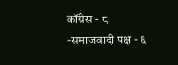कॉंग्रेस - ८
-समाजवादी पक्ष - ६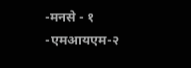-मनसे - १
-एमआयएम-२